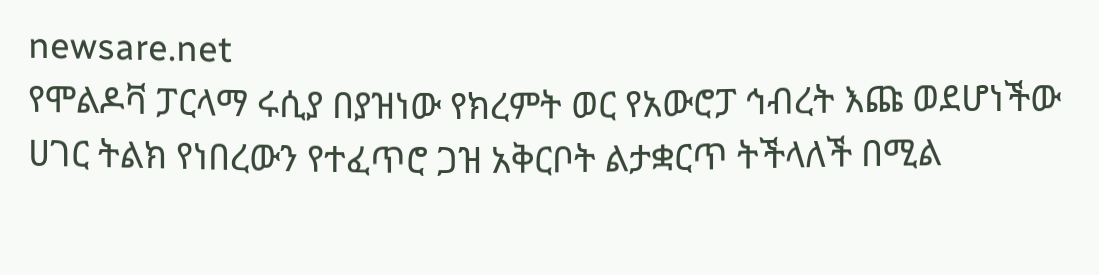newsare.net
የሞልዶቫ ፓርላማ ሩሲያ በያዝነው የክረምት ወር የአውሮፓ ኅብረት እጩ ወደሆነችው ሀገር ትልክ የነበረውን የተፈጥሮ ጋዝ አቅርቦት ልታቋርጥ ትችላለች በሚል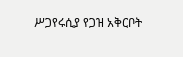ሥጋየሩሲያ የጋዝ አቅርቦት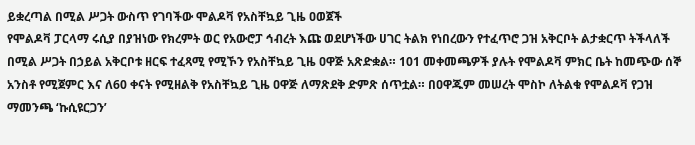ይቋረጣል በሚል ሥጋት ውስጥ የገባችው ሞልዶቫ የአስቸኳይ ጊዜ ዐወጀች
የሞልዶቫ ፓርላማ ሩሲያ በያዝነው የክረምት ወር የአውሮፓ ኅብረት እጩ ወደሆነችው ሀገር ትልክ የነበረውን የተፈጥሮ ጋዝ አቅርቦት ልታቋርጥ ትችላለች በሚል ሥጋት በኃይል አቅርቦቱ ዘርፍ ተፈጻሚ የሚኾን የአስቸኳይ ጊዜ ዐዋጅ አጽድቋል። 101 መቀመጫዎች ያሉት የሞልዶቫ ምክር ቤት ከመጭው ሰኞ አንስቶ የሚጀምር እና ለ60 ቀናት የሚዘልቅ የአስቸኳይ ጊዜ ዐዋጅ ለማጽደቅ ድምጽ ሰጥቷል። በዐዋጁም መሠረት ሞስኮ ለትልቁ የሞልዶቫ የጋዝ ማመንጫ ‘ኩሲዩርጋን’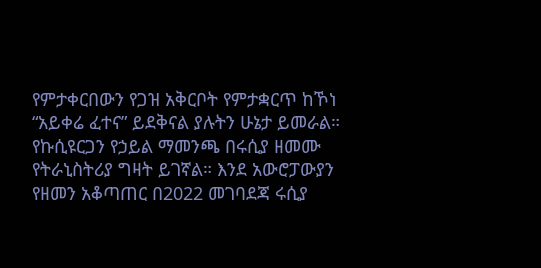የምታቀርበውን የጋዝ አቅርቦት የምታቋርጥ ከኾነ “አይቀሬ ፈተና” ይደቅናል ያሉትን ሁኔታ ይመራል። የኩሲዩርጋን የኃይል ማመንጫ በሩሲያ ዘመሙ የትራኒስትሪያ ግዛት ይገኛል። እንደ አውሮፓውያን የዘመን አቆጣጠር በ2022 መገባደጃ ሩሲያ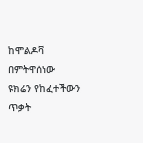ከሞልዶቫ በምትዋሰነው ዩክሬን የከፈተችውን ጥቃት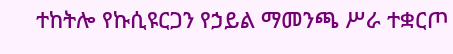ተከትሎ የኩሲዩርጋን የኃይል ማመንጫ ሥራ ተቋርጦ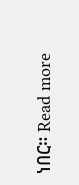ነበር። Read more